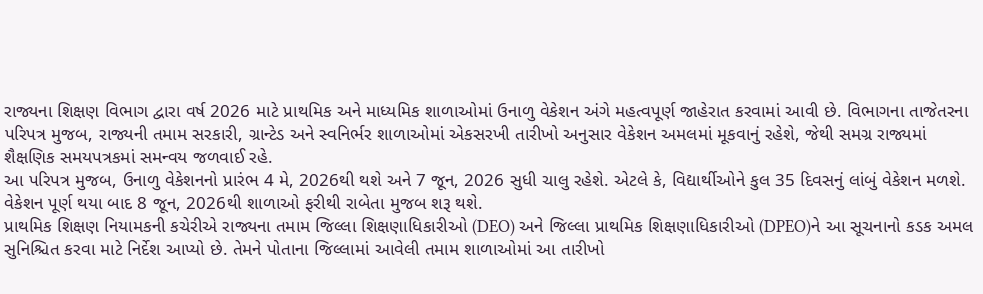રાજ્યના શિક્ષણ વિભાગ દ્વારા વર્ષ 2026 માટે પ્રાથમિક અને માધ્યમિક શાળાઓમાં ઉનાળુ વેકેશન અંગે મહત્વપૂર્ણ જાહેરાત કરવામાં આવી છે. વિભાગના તાજેતરના પરિપત્ર મુજબ, રાજ્યની તમામ સરકારી, ગ્રાન્ટેડ અને સ્વનિર્ભર શાળાઓમાં એકસરખી તારીખો અનુસાર વેકેશન અમલમાં મૂકવાનું રહેશે, જેથી સમગ્ર રાજ્યમાં શૈક્ષણિક સમયપત્રકમાં સમન્વય જળવાઈ રહે.
આ પરિપત્ર મુજબ, ઉનાળુ વેકેશનનો પ્રારંભ 4 મે, 2026થી થશે અને 7 જૂન, 2026 સુધી ચાલુ રહેશે. એટલે કે, વિદ્યાર્થીઓને કુલ 35 દિવસનું લાંબું વેકેશન મળશે. વેકેશન પૂર્ણ થયા બાદ 8 જૂન, 2026થી શાળાઓ ફરીથી રાબેતા મુજબ શરૂ થશે.
પ્રાથમિક શિક્ષણ નિયામકની કચેરીએ રાજ્યના તમામ જિલ્લા શિક્ષણાધિકારીઓ (DEO) અને જિલ્લા પ્રાથમિક શિક્ષણાધિકારીઓ (DPEO)ને આ સૂચનાનો કડક અમલ સુનિશ્ચિત કરવા માટે નિર્દેશ આપ્યો છે. તેમને પોતાના જિલ્લામાં આવેલી તમામ શાળાઓમાં આ તારીખો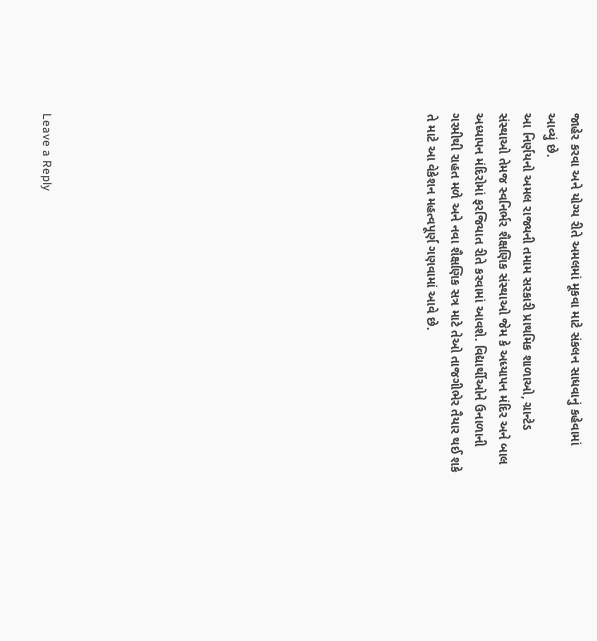જાહેર કરવા અને યોગ્ય રીતે અમલમાં મૂકવા માટે સંકલન સાધવાનું કહેવામાં આવ્યું છે.
આ નિર્ણયનો અમલ રાજ્યની તમામ સરકારી પ્રાથમિક શાળાઓ, ગ્રાન્ટેડ સંસ્થાઓ તેમજ સ્વનિર્ભર શૈક્ષણિક સંસ્થાઓ જેમ કે અધ્યાપન મંદિર અને બાલ અધ્યાપન મંદિરોમાં ફરજિયાત રીતે કરવામાં આવશે. વિદ્યાર્થીઓને ઉનાળાની ગરમીથી રાહત મળે અને નવા શૈક્ષણિક સત્ર માટે તેઓ તાજગીભેર તૈયાર થઈ શકે તે માટે આ વેકેશન મહત્વપૂર્ણ ગણવામાં આવે છે.















Leave a Reply